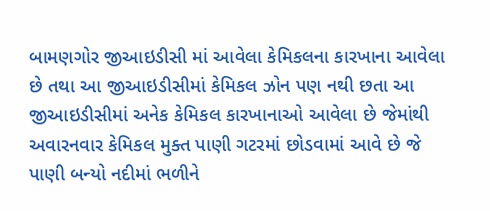બામણગોર જીઆઇડીસી માં આવેલા કેમિકલના કારખાના આવેલા છે તથા આ જીઆઇડીસીમાં કેમિકલ ઝોન પણ નથી છતા આ જીઆઇડીસીમાં અનેક કેમિકલ કારખાનાઓ આવેલા છે જેમાંથી અવારનવાર કેમિકલ મુક્ત પાણી ગટરમાં છોડવામાં આવે છે જે પાણી બન્યો નદીમાં ભળીને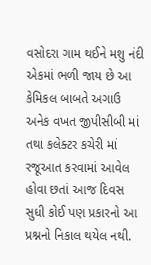વસોદરા ગામ થઈને મશુ નંદી એકમાં ભળી જાય છે આ કેમિકલ બાબતે અગાઉ અનેક વખત જીપીસીબી માં તથા કલેક્ટર કચેરી માં રજૂઆત કરવામાં આવેલ હોવા છતાં આજ દિવસ સુધી કોઈ પણ પ્રકારનો આ પ્રશ્નનો નિકાલ થયેલ નથી.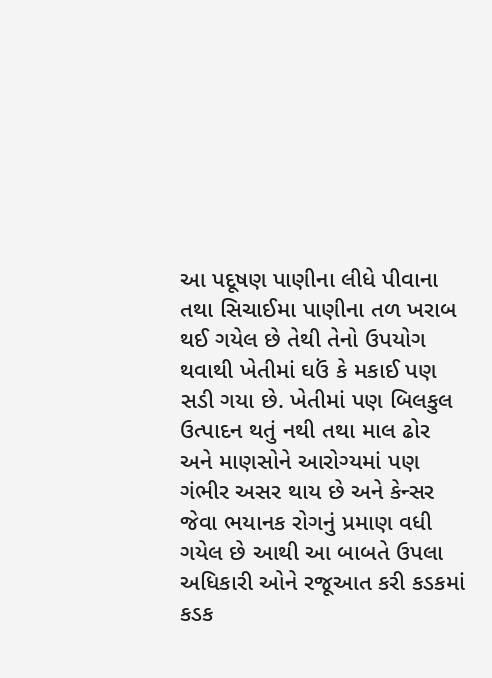આ પદૂષણ પાણીના લીધે પીવાના તથા સિચાઈમા પાણીના તળ ખરાબ થઈ ગયેલ છે તેથી તેનો ઉપયોગ થવાથી ખેતીમાં ઘઉં કે મકાઈ પણ સડી ગયા છે. ખેતીમાં પણ બિલકુલ ઉત્પાદન થતું નથી તથા માલ ઢોર અને માણસોને આરોગ્યમાં પણ ગંભીર અસર થાય છે અને કેન્સર જેવા ભયાનક રોગનું પ્રમાણ વધી ગયેલ છે આથી આ બાબતે ઉપલા અધિકારી ઓને રજૂઆત કરી કડકમાં કડક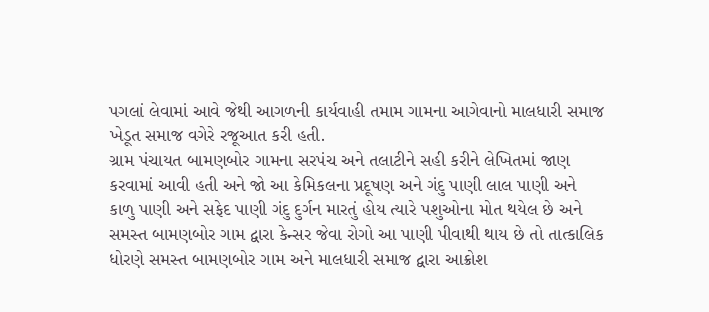પગલાં લેવામાં આવે જેથી આગળની કાર્યવાહી તમામ ગામના આગેવાનો માલધારી સમાજ ખેડૂત સમાજ વગેરે રજૂઆત કરી હતી.
ગ્રામ પંચાયત બામણબોર ગામના સરપંચ અને તલાટીને સહી કરીને લેખિતમાં જાણ કરવામાં આવી હતી અને જો આ કેમિકલના પ્રદૂષણ અને ગંદુ પાણી લાલ પાણી અને કાળુ પાણી અને સફેદ પાણી ગંદુ દુર્ગન મારતું હોય ત્યારે પશુઓના મોત થયેલ છે અને સમસ્ત બામણબોર ગામ દ્વારા કેન્સર જેવા રોગો આ પાણી પીવાથી થાય છે તો તાત્કાલિક ધોરણે સમસ્ત બામણબોર ગામ અને માલધારી સમાજ દ્વારા આક્રોશ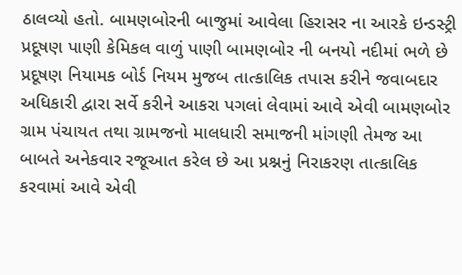ઠાલવ્યો હતો. બામણબોરની બાજુમાં આવેલા હિરાસર ના આરકે ઇન્ડસ્ટ્રી પ્રદૂષણ પાણી કેમિકલ વાળું પાણી બામણબોર ની બનયો નદીમાં ભળે છે પ્રદૂષણ નિયામક બોર્ડ નિયમ મુજબ તાત્કાલિક તપાસ કરીને જવાબદાર અધિકારી દ્વારા સર્વે કરીને આકરા પગલાં લેવામાં આવે એવી બામણબોર ગ્રામ પંચાયત તથા ગ્રામજનો માલધારી સમાજની માંગણી તેમજ આ બાબતે અનેકવાર રજૂઆત કરેલ છે આ પ્રશ્નનું નિરાકરણ તાત્કાલિક કરવામાં આવે એવી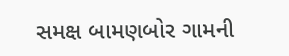સમક્ષ બામણબોર ગામની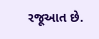રજૂઆત છે.